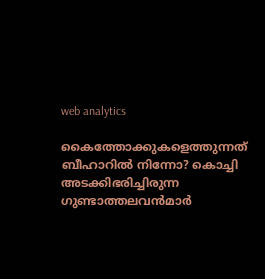web analytics

കൈത്തോക്കുകളെത്തുന്നത് ബീഹാറിൽ നിന്നോ? കൊച്ചി അടക്കിഭരിച്ചിരുന്ന ഗുണ്ടാത്തലവൻമാർ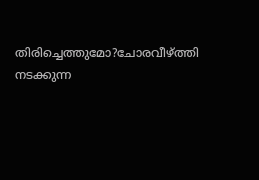തിരിച്ചെത്തുമോ?ചോരവീഴ്ത്തി നടക്കുന്ന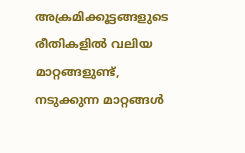അക്രമിക്കൂട്ടങ്ങളുടെ രീതികളിൽ വലിയ മാറ്റങ്ങളുണ്ട്, നടുക്കുന്ന മാറ്റങ്ങൾ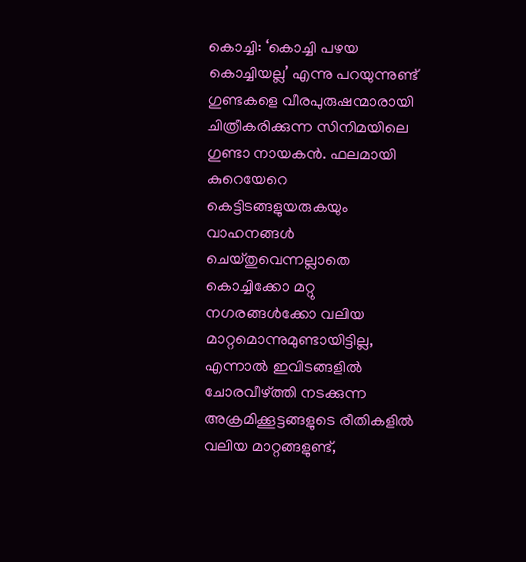കൊച്ചി: ‘കൊച്ചി പഴയ കൊച്ചിയല്ല’ എന്നു പറയുന്നുണ്ട് ഗുണ്ടകളെ വീരപുരുഷന്മാരായി ചിത്രീകരിക്കുന്ന സിനിമയിലെ ഗുണ്ടാ നായകൻ. ഫലമായി കുറെയേറെ കെട്ടിടങ്ങളുയരുകയും വാഹനങ്ങൾ ചെയ്തുവെന്നല്ലാതെ കൊച്ചിക്കോ മറ്റു നഗരങ്ങൾക്കോ വലിയ മാറ്റമൊന്നുമുണ്ടായിട്ടില്ല, എന്നാൽ ഇവിടങ്ങളിൽ ചോരവീഴ്ത്തി നടക്കുന്ന അക്രമിക്കൂട്ടങ്ങളുടെ രീതികളിൽ വലിയ മാറ്റങ്ങളുണ്ട്,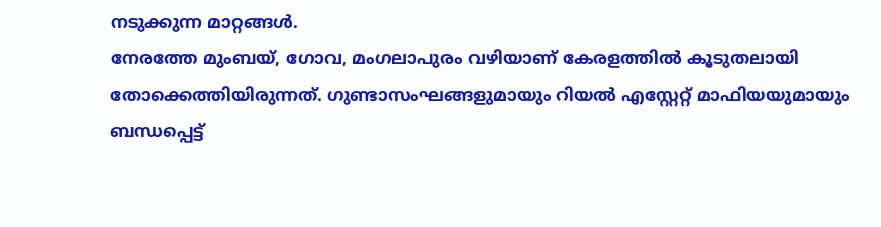നടുക്കുന്ന മാറ്റങ്ങൾ.
നേരത്തേ മുംബയ്, ഗോവ, മംഗലാപുരം വഴിയാണ് കേരളത്തിൽ കൂടുതലായി തോക്കെത്തിയിരുന്നത്. ഗുണ്ടാസംഘങ്ങളുമായും റിയൽ എസ്റ്റേറ്റ് മാഫിയയുമായും ബന്ധപ്പെട്ട്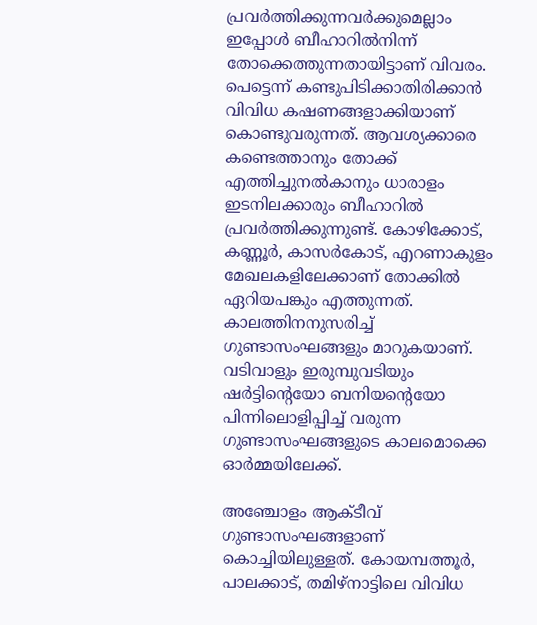പ്രവർത്തിക്കുന്നവർക്കുമെല്ലാം ഇപ്പോൾ ബീഹാറിൽനിന്ന് തോക്കെത്തുന്നതായിട്ടാണ് വിവരം. പെട്ടെന്ന് കണ്ടുപിടിക്കാതിരിക്കാൻ വിവിധ കഷണങ്ങളാക്കിയാണ് കൊണ്ടുവരുന്നത്. ആവശ്യക്കാരെ കണ്ടെത്താനും തോക്ക് എത്തിച്ചുനൽകാനും ധാരാളം ഇടനിലക്കാരും ബീഹാറിൽ പ്രവർത്തിക്കുന്നുണ്ട്. കോഴിക്കോട്, കണ്ണൂർ, കാസർകോട്, എറണാകുളം മേഖലകളിലേക്കാണ് തോക്കിൽ ഏറിയപങ്കും എത്തുന്നത്.
കാലത്തിനനുസരിച്ച് ഗുണ്ടാസംഘങ്ങളും മാറുകയാണ്. വടിവാളും ഇരുമ്പുവടിയും ഷർട്ടിന്റെയോ ബനിയന്റെയോ പിന്നിലൊളിപ്പിച്ച് വരുന്ന ഗുണ്ടാസംഘങ്ങളുടെ കാലമൊക്കെ ഓർമ്മയിലേക്ക്.

അഞ്ചോളം ആക്ടീവ് ഗുണ്ടാസംഘങ്ങളാണ് കൊച്ചിയിലുള്ളത്. കോയമ്പത്തൂർ, പാലക്കാട്, തമിഴ്‌നാട്ടിലെ വിവിധ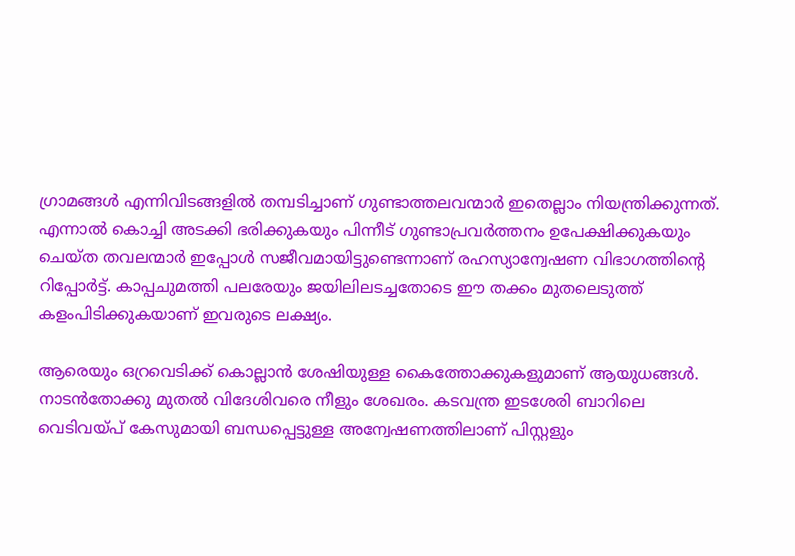ഗ്രാമങ്ങൾ എന്നിവിടങ്ങളിൽ തമ്പടിച്ചാണ് ഗുണ്ടാത്തലവന്മാർ ഇതെല്ലാം നിയന്ത്രിക്കുന്നത്. എന്നാൽ കൊച്ചി അടക്കി ഭരിക്കുകയും പിന്നീട് ഗുണ്ടാപ്രവർത്തനം ഉപേക്ഷിക്കുകയും ചെയ്ത തവലന്മാർ ഇപ്പോൾ സജീവമായിട്ടുണ്ടെന്നാണ് രഹസ്യാന്വേഷണ വിഭാഗത്തിന്റെ റിപ്പോർട്ട്. കാപ്പചുമത്തി പലരേയും ജയിലിലടച്ചതോടെ ഈ തക്കം മുതലെടുത്ത് കളംപിടിക്കുകയാണ് ഇവരുടെ ലക്ഷ്യം.

ആരെയും ഒറ്രവെടിക്ക് കൊല്ലാൻ ശേഷിയുള്ള കൈത്തോക്കുകളുമാണ് ആയുധങ്ങൾ. നാടൻതോക്കു മുതൽ വിദേശിവരെ നീളും ശേഖരം. കടവന്ത്ര ഇടശേരി ബാറിലെ വെടിവയ്പ് കേസുമായി ബന്ധപ്പെട്ടുള്ള അന്വേഷണത്തിലാണ് പിസ്റ്റളും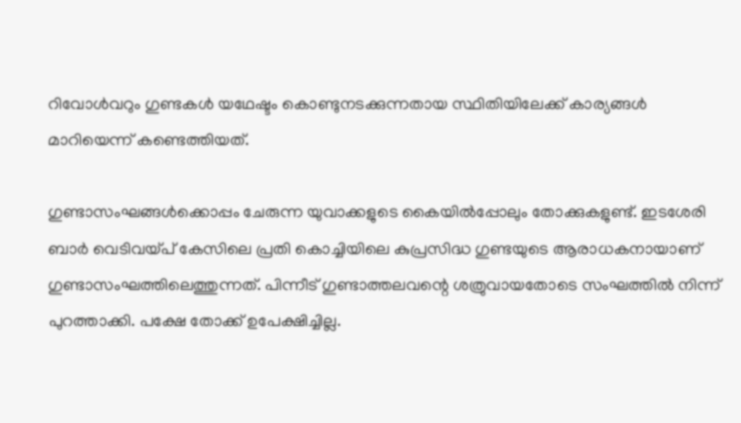റിവോൾവറും ഗുണ്ടകൾ യഥേഷ്ടം കൊണ്ടുനടക്കുന്നതായ സ്ഥിതിയിലേക്ക് കാര്യങ്ങൾ മാറിയെന്ന് കണ്ടെത്തിയത്.

ഗുണ്ടാസംഘങ്ങൾക്കൊപ്പം ചേരുന്ന യുവാക്കളുടെ കൈയിൽപ്പോലും തോക്കുകളുണ്ട്. ഇടശേരി ബാർ വെടിവയ്പ് കേസിലെ പ്രതി കൊച്ചിയിലെ കുപ്രസിദ്ധ ഗുണ്ടയുടെ ആരാധകനായാണ് ഗുണ്ടാസംഘത്തിലെത്തുന്നത്. പിന്നീട് ഗുണ്ടാത്തലവന്റെ ശത്രുവായതോടെ സംഘത്തിൽ നിന്ന് പുറത്താക്കി. പക്ഷേ തോക്ക് ഉപേക്ഷിച്ചില്ല.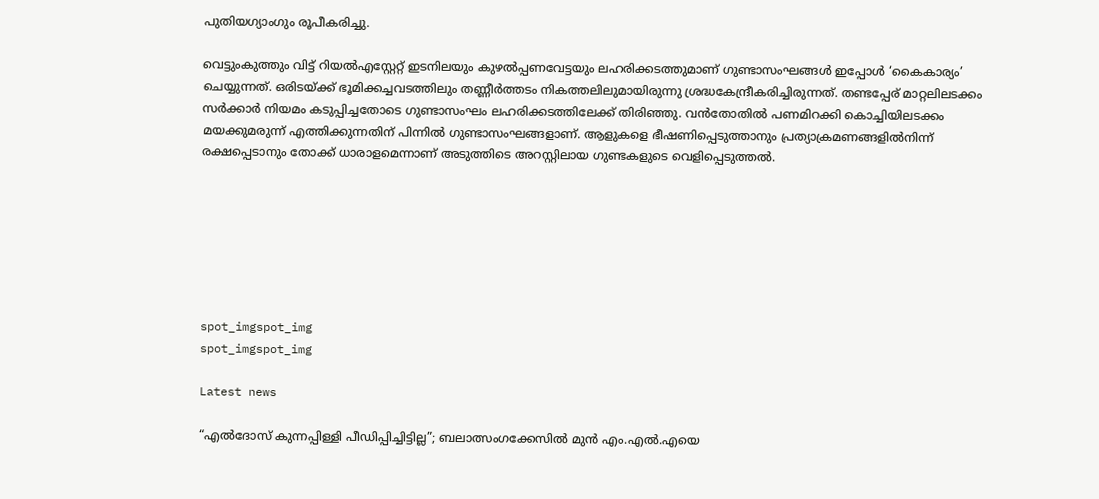പുതിയഗ്യാംഗും രൂപീകരിച്ചു.

വെട്ടുംകുത്തും വിട്ട് റിയൽഎസ്റ്റേറ്റ് ഇടനിലയും കുഴൽപ്പണവേട്ടയും ലഹരിക്കടത്തുമാണ് ഗുണ്ടാസംഘങ്ങൾ ഇപ്പോൾ ‘കൈകാര്യം’ ചെയ്യുന്നത്. ഒരിടയ്ക്ക് ഭൂമിക്കച്ചവടത്തിലും തണ്ണീർത്തടം നികത്തലിലുമായിരുന്നു ശ്രദ്ധകേന്ദ്രീകരിച്ചിരുന്നത്. തണ്ടപ്പേര് മാറ്റലിലടക്കം സർക്കാർ നിയമം കടുപ്പിച്ചതോടെ ഗുണ്ടാസംഘം ലഹരിക്കടത്തിലേക്ക് തിരിഞ്ഞു. വൻതോതിൽ പണമിറക്കി കൊച്ചിയിലടക്കം മയക്കുമരുന്ന് എത്തിക്കുന്നതിന് പിന്നിൽ ഗുണ്ടാസംഘങ്ങളാണ്. ആളുകളെ ഭീഷണിപ്പെടുത്താനും പ്രത്യാക്രമണങ്ങളിൽനിന്ന് രക്ഷപ്പെടാനും തോക്ക് ധാരാളമെന്നാണ് അടുത്തിടെ അറസ്റ്റിലായ ഗുണ്ടകളുടെ വെളിപ്പെടുത്തൽ.







spot_imgspot_img
spot_imgspot_img

Latest news

“എൽദോസ് കുന്നപ്പിള്ളി പീഡിപ്പിച്ചിട്ടില്ല”; ബലാത്സംഗക്കേസിൽ മുൻ എം.എൽ.എയെ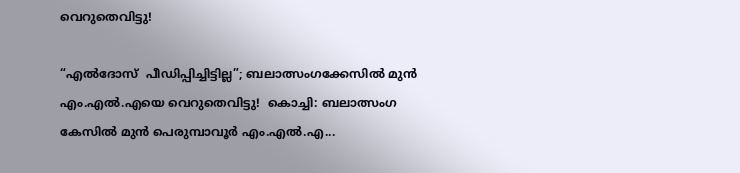വെറുതെവിട്ടു!

“എൽദോസ്  പീഡിപ്പിച്ചിട്ടില്ല”; ബലാത്സംഗക്കേസിൽ മുൻ എം.എൽ.എയെ വെറുതെവിട്ടു!  കൊച്ചി: ബലാത്സംഗ കേസിൽ മുൻ പെരുമ്പാവൂർ എം.എൽ.എ...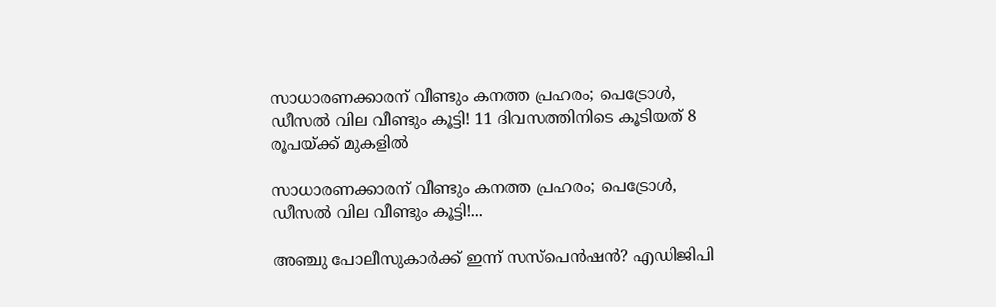സാധാരണക്കാരന് വീണ്ടും കനത്ത പ്രഹരം; പെട്രോൾ, ഡീസൽ വില വീണ്ടും കൂട്ടി! 11 ദിവസത്തിനിടെ കൂടിയത് 8 രൂപയ്ക്ക് മുകളിൽ

സാധാരണക്കാരന് വീണ്ടും കനത്ത പ്രഹരം; പെട്രോൾ, ഡീസൽ വില വീണ്ടും കൂട്ടി!...

അഞ്ചു പോലീസുകാർക്ക് ഇന്ന് സസ്‌പെൻഷൻ? എഡിജിപി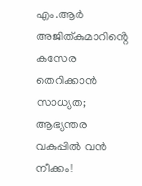എം.ആർ അജിത്കുമാറിൻ്റെ കസേര തെറിക്കാൻ സാധ്യത; ആഭ്യന്തര വകുപ്പിൽ വൻ നീക്കം!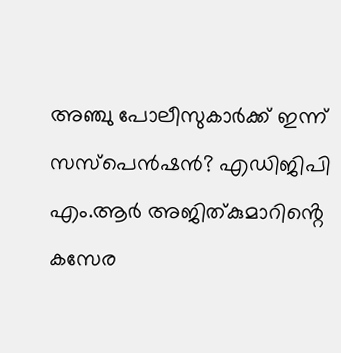അഞ്ചു പോലീസുകാർക്ക് ഇന്ന് സസ്‌പെൻഷൻ? എഡിജിപി എം.ആർ അജിത്കുമാറിൻ്റെ കസേര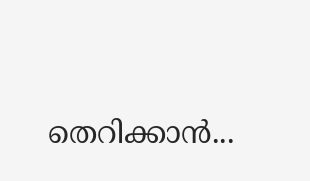തെറിക്കാൻ...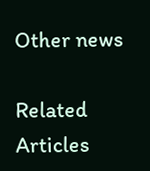Other news

Related Articles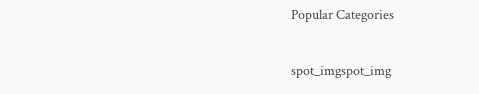Popular Categories

spot_imgspot_img